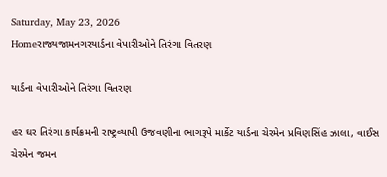Saturday, May 23, 2026
Homeરાજ્યજામનગરયાર્ડના વેપારીઓને તિરંગા વિતરણ

યાર્ડના વેપારીઓને તિરંગા વિતરણ

હર ઘર તિરંગા કાર્યક્રમની રાષ્ટ્રવ્યાપી ઉજવણીના ભાગરૂપે માર્કેટ યાર્ડના ચેરમેન પ્રવિણસિંહ ઝાલા, વાઈસ ચેરમેન જમન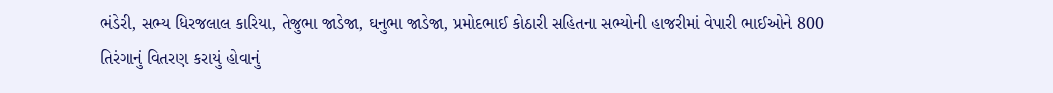ભંડેરી, સભ્ય ધિરજલાલ કારિયા, તેજુભા જાડેજા, ઘનુભા જાડેજા, પ્રમોદભાઈ કોઠારી સહિતના સભ્યોની હાજરીમાં વેપારી ભાઈઓને 800 તિરંગાનું વિતરણ કરાયું હોવાનું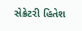સેક્રેટરી હિતેશ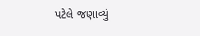પટેલે જણાવ્યું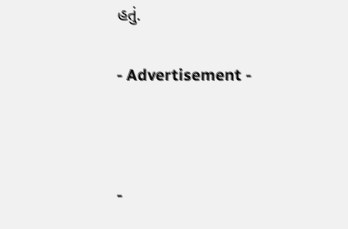હતું.

- Advertisement -



-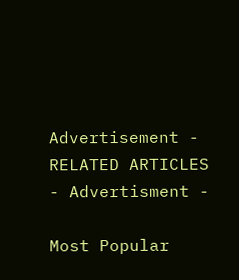Advertisement -
RELATED ARTICLES
- Advertisment -

Most Popular